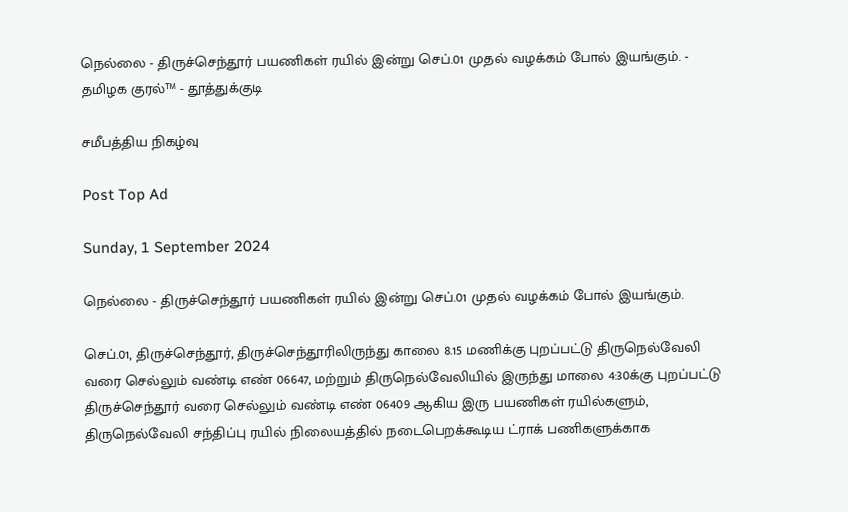நெல்லை - திருச்செந்தூர் பயணிகள் ரயில் இன்று செப்.01 முதல் வழக்கம் போல் இயங்கும். - தமிழக குரல்™ - தூத்துக்குடி

சமீபத்திய நிகழ்வு

Post Top Ad

Sunday, 1 September 2024

நெல்லை - திருச்செந்தூர் பயணிகள் ரயில் இன்று செப்.01 முதல் வழக்கம் போல் இயங்கும்.

செப்.01, திருச்செந்தூர், திருச்செந்தூரிலிருந்து காலை 8.15 மணிக்கு புறப்பட்டு திருநெல்வேலி வரை செல்லும் வண்டி எண் 06647, மற்றும் திருநெல்வேலியில் இருந்து மாலை 4:30க்கு புறப்பட்டு திருச்செந்தூர் வரை செல்லும் வண்டி எண் 06409 ஆகிய இரு பயணிகள் ரயில்களும், திருநெல்வேலி சந்திப்பு ரயில் நிலையத்தில் நடைபெறக்கூடிய ட்ராக் பணிகளுக்காக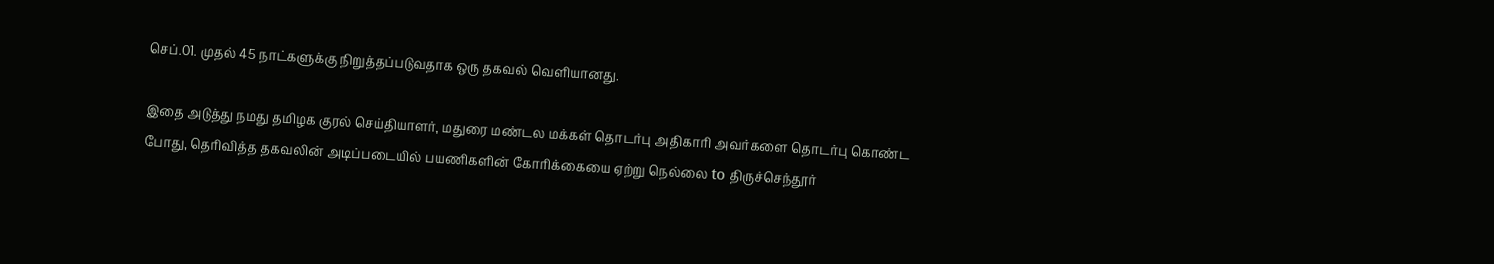செப்.01. முதல் 45 நாட்களுக்கு நிறுத்தப்படுவதாக ஒரு தகவல் வெளியானது.

இதை அடுத்து நமது தமிழக குரல் செய்தியாளர், மதுரை மண்டல மக்கள் தொடர்பு அதிகாரி அவர்களை தொடர்பு கொண்ட போது, தெரிவித்த தகவலின் அடிப்படையில் பயணிகளின் கோரிக்கையை ஏற்று நெல்லை to திருச்செந்தூர்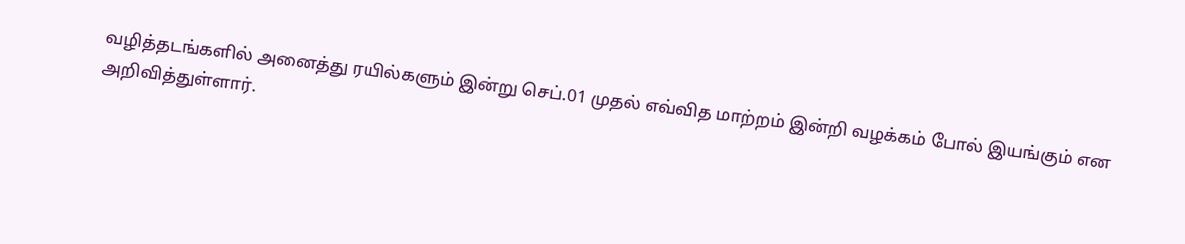வழித்தடங்களில் அனைத்து ரயில்களும் இன்று செப்.01 முதல் எவ்வித மாற்றம் இன்றி வழக்கம் போல் இயங்கும் என அறிவித்துள்ளார்.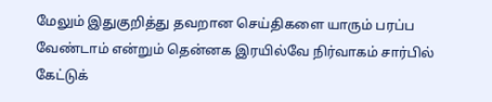மேலும் இதுகுறித்து தவறான செய்திகளை யாரும் பரப்ப வேண்டாம் என்றும் தென்னக இரயில்வே நிர்வாகம் சார்பில் கேட்டுக்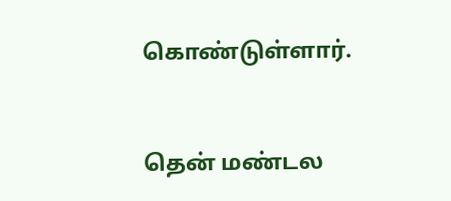கொண்டுள்ளார்.


தென் மண்டல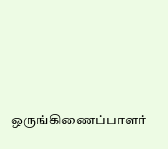ஒருங்கிணைப்பாளர்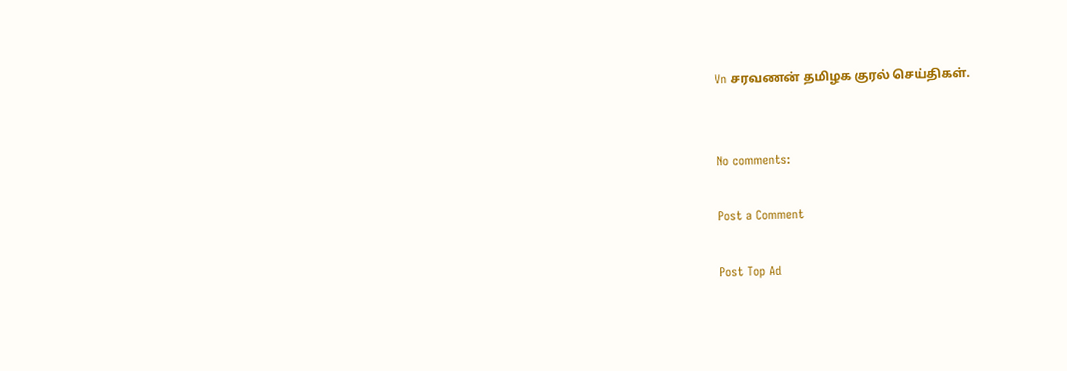Vn சரவணன் தமிழக குரல் செய்திகள்.


No comments:

Post a Comment

Post Top Ad